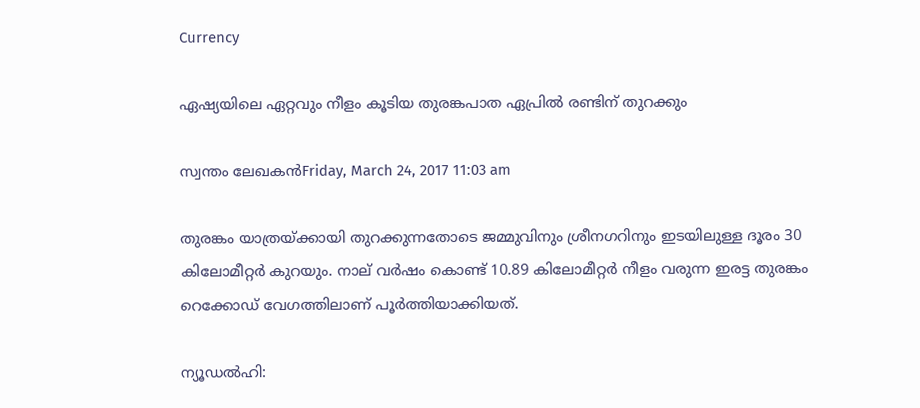Currency

ഏഷ്യയിലെ ഏറ്റവും നീളം കൂടിയ തുരങ്കപാത ഏപ്രില്‍ രണ്ടിന് തുറക്കും

സ്വന്തം ലേഖകന്‍Friday, March 24, 2017 11:03 am

തുരങ്കം യാത്രയ്ക്കായി തുറക്കുന്നതോടെ ജമ്മുവിനും ശ്രീനഗറിനും ഇടയിലുള്ള ദൂരം 30 കിലോമീറ്റര്‍ കുറയും. നാല് വര്‍ഷം കൊണ്ട് 10.89 കിലോമീറ്റര്‍ നീളം വരുന്ന ഇരട്ട തുരങ്കം റെക്കോഡ് വേഗത്തിലാണ് പൂര്‍ത്തിയാക്കിയത്.

ന്യൂഡല്‍ഹി: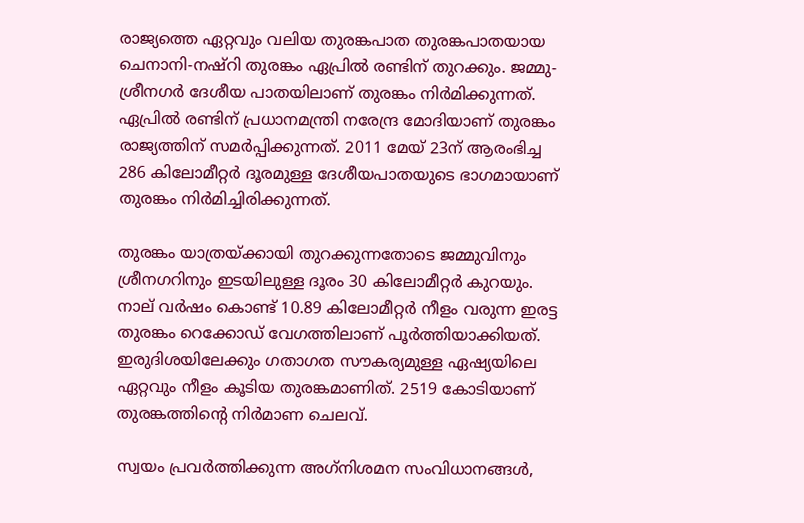രാജ്യത്തെ ഏറ്റവും വലിയ തുരങ്കപാത തുരങ്കപാതയായ ചെനാനി-നഷ്‌റി തുരങ്കം ഏപ്രില്‍ രണ്ടിന് തുറക്കും. ജമ്മു-ശ്രീനഗര്‍ ദേശീയ പാതയിലാണ് തുരങ്കം നിര്‍മിക്കുന്നത്. ഏപ്രില്‍ രണ്ടിന് പ്രധാനമന്ത്രി നരേന്ദ്ര മോദിയാണ് തുരങ്കം രാജ്യത്തിന് സമര്‍പ്പിക്കുന്നത്. 2011 മേയ് 23ന് ആരംഭിച്ച 286 കിലോമീറ്റര്‍ ദൂരമുള്ള ദേശീയപാതയുടെ ഭാഗമായാണ് തുരങ്കം നിര്‍മിച്ചിരിക്കുന്നത്.

തുരങ്കം യാത്രയ്ക്കായി തുറക്കുന്നതോടെ ജമ്മുവിനും ശ്രീനഗറിനും ഇടയിലുള്ള ദൂരം 30 കിലോമീറ്റര്‍ കുറയും. നാല് വര്‍ഷം കൊണ്ട് 10.89 കിലോമീറ്റര്‍ നീളം വരുന്ന ഇരട്ട തുരങ്കം റെക്കോഡ് വേഗത്തിലാണ് പൂര്‍ത്തിയാക്കിയത്. ഇരുദിശയിലേക്കും ഗതാഗത സൗകര്യമുള്ള ഏഷ്യയിലെ ഏറ്റവും നീളം കൂടിയ തുരങ്കമാണിത്. 2519 കോടിയാണ് തുരങ്കത്തിന്റെ നിര്‍മാണ ചെലവ്.

സ്വയം പ്രവര്‍ത്തിക്കുന്ന അഗ്‌നിശമന സംവിധാനങ്ങള്‍,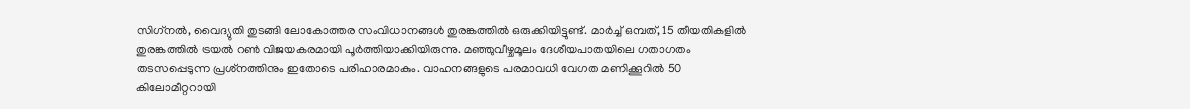സിഗ്‌നല്‍, വൈദ്യുതി തുടങ്ങി ലോകോത്തര സംവിധാനങ്ങള്‍ തുരങ്കത്തില്‍ ഒരുക്കിയിട്ടുണ്ട്. മാര്‍ച്ച് ഒമ്പത്, 15 തീയതികളില്‍ തുരങ്കത്തില്‍ ട്രയല്‍ റണ്‍ വിജയകരമായി പൂര്‍ത്തിയാക്കിയിരുന്നു. മഞ്ഞുവീഴ്ചമൂലം ദേശീയപാതയിലെ ഗതാഗതം തടസപ്പെടുന്ന പ്രശ്‌നത്തിനും ഇതോടെ പരിഹാരമാകും. വാഹനങ്ങളുടെ പരമാവധി വേഗത മണിക്കൂറില്‍ 50 കിലോമീറ്ററായി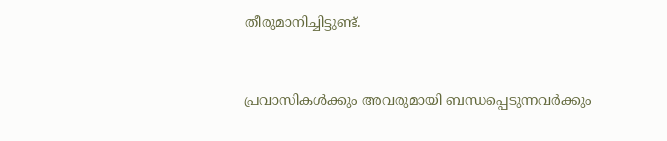തീരുമാനിച്ചിട്ടുണ്ട്.


പ്രവാസികൾക്കും അവരുമായി ബന്ധപ്പെടുന്നവർക്കും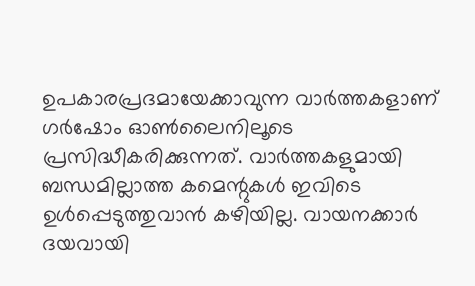ഉപകാരപ്രദമായേക്കാവുന്ന വാർത്തകളാണ് ഗർഷോം ഓൺലൈനിലൂടെ പ്രസിദ്ധീകരിക്കുന്നത്. വാർത്തകളുമായി ബന്ധമില്ലാത്ത കമെന്റുകൾ ഇവിടെ ഉൾപ്പെടുത്തുവാൻ കഴിയില്ല. വായനക്കാർ ദയവായി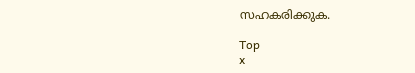സഹകരിക്കുക.

Top
x